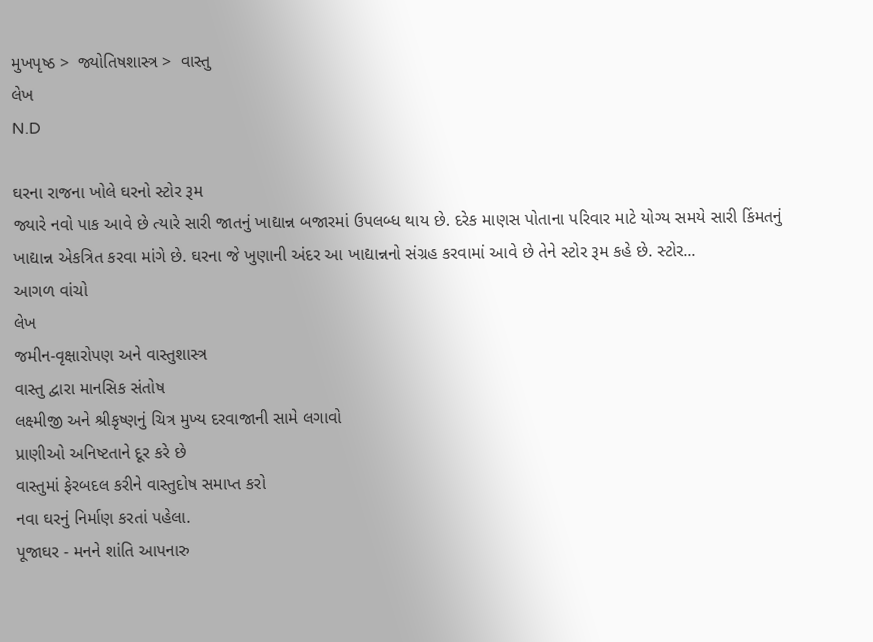મુખપૃષ્ઠ >  જ્યોતિષશાસ્ત્ર >  વાસ્તુ
લેખ
N.D

ઘરના રાજના ખોલે ઘરનો સ્ટોર રૂમ
જ્યારે નવો પાક આવે છે ત્યારે સારી જાતનું ખાદ્યાન્ન બજારમાં ઉપલબ્ધ થાય છે. દરેક માણસ પોતાના પરિવાર માટે યોગ્ય સમયે સારી કિંમતનું ખાદ્યાન્ન એકત્રિત કરવા માંગે છે. ઘરના જે ખુણાની અંદર આ ખાદ્યાન્નનો સંગ્રહ કરવામાં આવે છે તેને સ્ટોર રૂમ કહે છે. સ્ટોર...
આગળ વાંચો
લેખ
જમીન-વૃક્ષારોપણ અને વાસ્તુશાસ્ત્ર
વાસ્તુ દ્વારા માનસિક સંતોષ
લક્ષ્મીજી અને શ્રીકૃષ્ણનું ચિત્ર મુખ્ય દરવાજાની સામે લગાવો
પ્રાણીઓ અનિષ્ટતાને દૂર કરે છે
વાસ્તુમાં ફેરબદલ કરીને વાસ્તુદોષ સમાપ્ત કરો
નવા ઘરનું નિર્માણ કરતાં પહેલા.
પૂજાઘર - મનને શાંતિ આપનારુ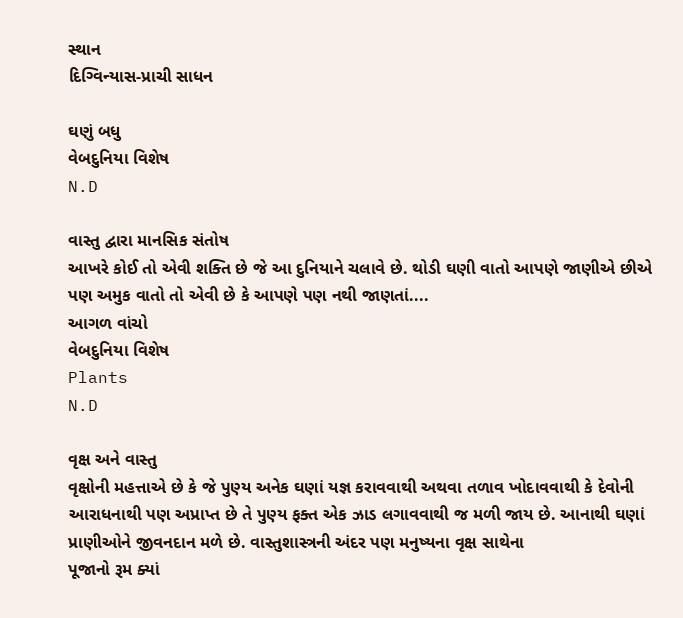સ્થાન
દિગ્વિન્યાસ-પ્રાચી સાધન

ઘણું બધુ
વેબદુનિયા વિશેષ
N.D

વાસ્તુ દ્વારા માનસિક સંતોષ
આખરે કોઈ તો એવી શક્તિ છે જે આ દુનિયાને ચલાવે છે. થોડી ઘણી વાતો આપણે જાણીએ છીએ પણ અમુક વાતો તો એવી છે કે આપણે પણ નથી જાણતાં....
આગળ વાંચો
વેબદુનિયા વિશેષ
Plants
N.D

વૃક્ષ અને વાસ્તુ
વૃક્ષોની મહત્તાએ છે કે જે પુણ્ય અનેક ઘણાં યજ્ઞ કરાવવાથી અથવા તળાવ ખોદાવવાથી કે દેવોની આરાધનાથી પણ અપ્રાપ્ત છે તે પુણ્ય ફક્ત એક ઝાડ લગાવવાથી જ મળી જાય છે. આનાથી ઘણાં પ્રાણીઓને જીવનદાન મળે છે. વાસ્તુશાસ્ત્રની અંદર પણ મનુષ્યના વૃક્ષ સાથેના
પૂજાનો રૂમ ક્યાં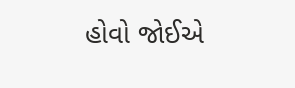હોવો જોઈએ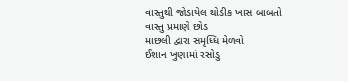વાસ્તુથી જોડાયેલ થોડીક ખાસ બાબતો
વાસ્તુ પ્રમાણે છોડ
માછલી દ્વારા સમૃધ્ધિ મેળવો
ઈશાન ખુણામાં રસોડુ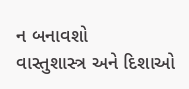ન બનાવશો
વાસ્તુશાસ્ત્ર અને દિશાઓ